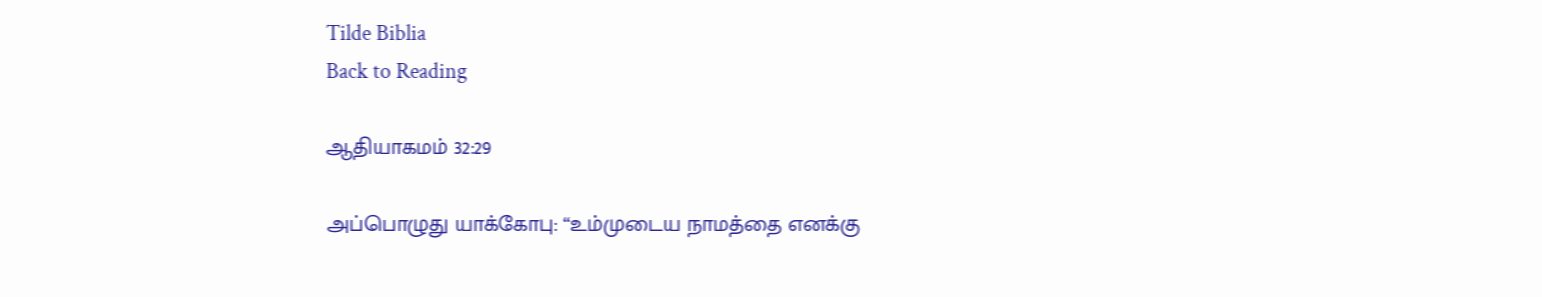Tilde Biblia
Back to Reading

ஆதியாகமம் 32:29

அப்பொழுது யாக்கோபு: “உம்முடைய நாமத்தை எனக்கு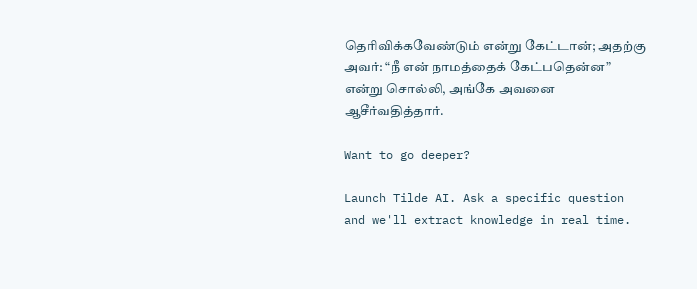தெரிவிக்கவேண்டும் என்று கேட்டான்; அதற்கு அவர்: “நீ என் நாமத்தைக் கேட்பதென்ன” என்று சொல்லி, அங்கே அவனை ஆசீர்வதித்தார்.

Want to go deeper?

Launch Tilde AI. Ask a specific question and we'll extract knowledge in real time.